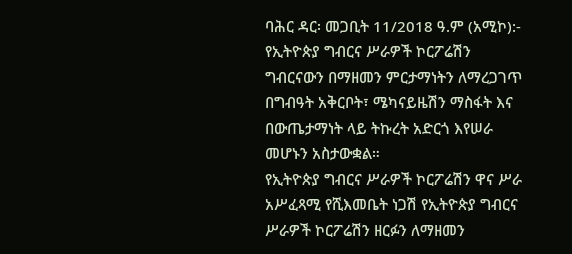ባሕር ዳር፡ መጋቢት 11/2018 ዓ.ም (አሚኮ):- የኢትዮጵያ ግብርና ሥራዎች ኮርፖሬሽን ግብርናውን በማዘመን ምርታማነትን ለማረጋገጥ በግብዓት አቅርቦት፣ ሜካናይዜሽን ማስፋት እና በውጤታማነት ላይ ትኩረት አድርጎ እየሠራ መሆኑን አስታውቋል።
የኢትዮጵያ ግብርና ሥራዎች ኮርፖሬሽን ዋና ሥራ አሥፈጻሚ የሺእመቤት ነጋሽ የኢትዮጵያ ግብርና ሥራዎች ኮርፖሬሽን ዘርፉን ለማዘመን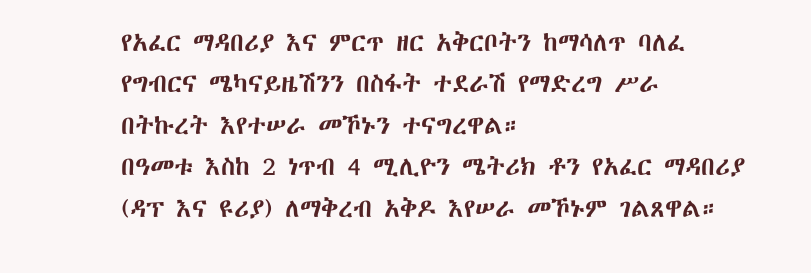የአፈር ማዳበሪያ እና ምርጥ ዘር አቅርቦትን ከማሳለጥ ባለፈ የግብርና ሜካናይዜሽንን በስፋት ተደራሽ የማድረግ ሥራ በትኩረት እየተሠራ መኾኑን ተናግረዋል።
በዓመቱ እስከ 2 ነጥብ 4 ሚሊዮን ሜትሪክ ቶን የአፈር ማዳበሪያ (ዳፕ እና ዩሪያ) ለማቅረብ አቅዶ እየሠራ መኾኑም ገልጸዋል።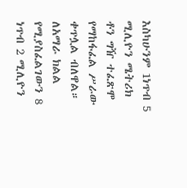እስካሁንም 1ነጥብ 5 ሚሊዮን ሜትሪክ ቶን ግዥ ተፈጽሞ የማከፋፈል ሥራው ቀጥሏል ብለዋል። ለአማራ ክልል የሚያስፈልገውን 8 ነጥብ 2 ሚሊዮን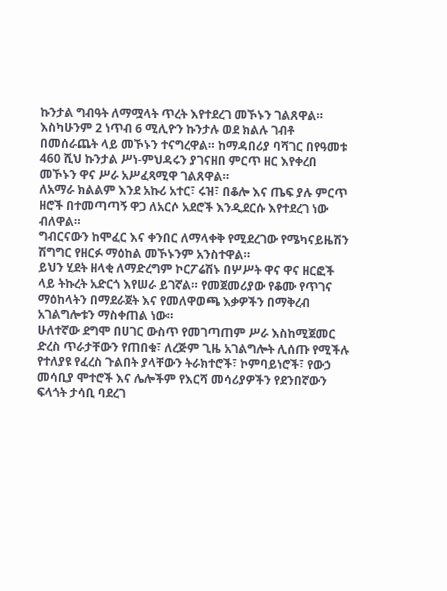ኩንታል ግብዓት ለማሟላት ጥረት እየተደረገ መኾኑን ገልጸዋል።
እስካሁንም 2 ነጥብ 6 ሚሊዮን ኩንታሉ ወደ ክልሉ ገብቶ በመሰራጨት ላይ መኾኑን ተናግረዋል። ከማዳበሪያ ባሻገር በየዓመቱ 460 ሺህ ኩንታል ሥነ-ምህዳሩን ያገናዘበ ምርጥ ዘር እየቀረበ መኾኑን ዋና ሥራ አሥፈጻሚዋ ገልጸዋል።
ለአማራ ክልልም እንደ አኩሪ አተር፣ ሩዝ፣ በቆሎ እና ጤፍ ያሉ ምርጥ ዘሮች በተመጣጣኝ ዋጋ ለአርሶ አደሮች እንዲደርሱ እየተደረገ ነው ብለዋል።
ግብርናውን ከሞፈር እና ቀንበር ለማላቀቅ የሚደረገው የሜካናይዜሽን ሽግግር የዘርፉ ማዕከል መኾኑንም አንስተዋል።
ይህን ሂደት ዘላቂ ለማድረግም ኮርፖሬሽኑ በሦሥት ዋና ዋና ዘርፎች ላይ ትኩረት አድርጎ እየሠራ ይገኛል። የመጀመሪያው የቆሙ የጥገና ማዕከላትን በማደራጀት እና የመለዋወጫ እቃዎችን በማቅረብ አገልግሎቱን ማስቀጠል ነው።
ሁለተኛው ደግሞ በሀገር ውስጥ የመገጣጠም ሥራ እስከሚጀመር ድረስ ጥራታቸውን የጠበቁ፣ ለረጅም ጊዜ አገልግሎት ሊሰጡ የሚችሉ የተለያዩ የፈረስ ጉልበት ያላቸውን ትራክተሮች፣ ኮምባይነሮች፣ የውኃ መሳቢያ ሞተሮች እና ሌሎችም የእርሻ መሳሪያዎችን የደንበኛውን ፍላጎት ታሳቢ ባደረገ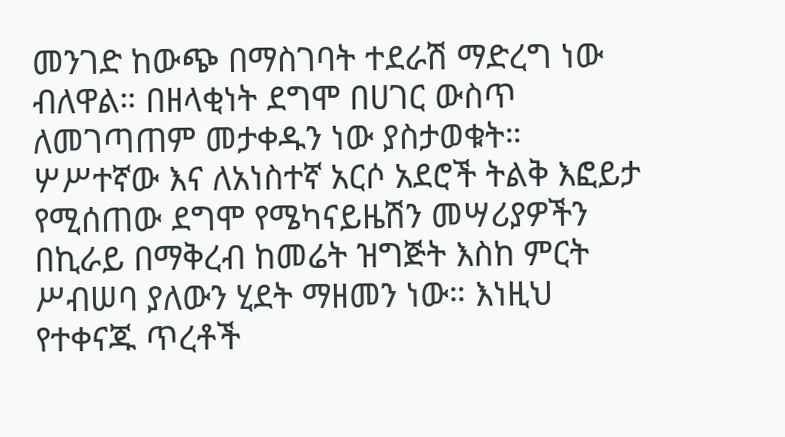መንገድ ከውጭ በማስገባት ተደራሽ ማድረግ ነው ብለዋል። በዘላቂነት ደግሞ በሀገር ውስጥ ለመገጣጠም መታቀዱን ነው ያስታወቁት።
ሦሥተኛው እና ለአነስተኛ አርሶ አደሮች ትልቅ እፎይታ የሚሰጠው ደግሞ የሜካናይዜሽን መሣሪያዎችን በኪራይ በማቅረብ ከመሬት ዝግጅት እስከ ምርት ሥብሠባ ያለውን ሂደት ማዘመን ነው። እነዚህ የተቀናጁ ጥረቶች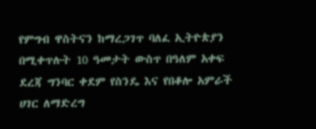የምግብ ዋስትናን ከማረጋገጥ ባለፈ ኢትዮጵያን በሚቀጥሉት 10 ዓመታት ውስጥ በዓለም አቀፍ ደረጃ ግንባር ቀደም የስንዴ እና የበቆሎ አምራች ሀገር ለማድረግ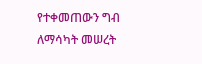የተቀመጠውን ግብ ለማሳካት መሠረት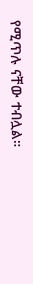የሚጥሉ ናቸው ተብሏል።